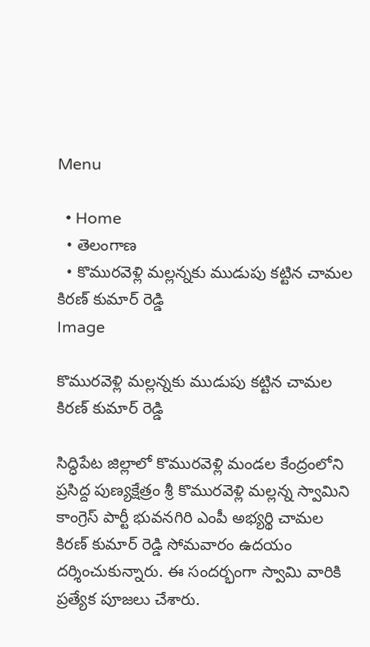Menu

  • Home
  • తెలంగాణ
  • కొమురవెళ్లి మ‌ల్ల‌న్న‌కు ముడుపు క‌ట్టిన చామ‌ల కిర‌ణ్ కుమార్ రెడ్డి
Image

కొమురవెళ్లి మ‌ల్ల‌న్న‌కు ముడుపు క‌ట్టిన చామ‌ల కిర‌ణ్ కుమార్ రెడ్డి

సిద్ధిపేట జిల్లాలో కొమురవెళ్లి మండ‌ల కేంద్రంలోని ప్ర‌సిద్ద పుణ్య‌క్షేత్రం శ్రీ కొమురవెళ్లి మల్లన్న స్వామిని కాంగ్రెస్ పార్టీ భువనగిరి ఎంపీ అభ్యర్థి చామల కిరణ్ కుమార్ రెడ్డి సోమ‌వారం ఉద‌యం దర్శించుకున్నారు. ఈ సందర్భంగా స్వామి వారికి ప్రత్యేక పూజలు చేశారు.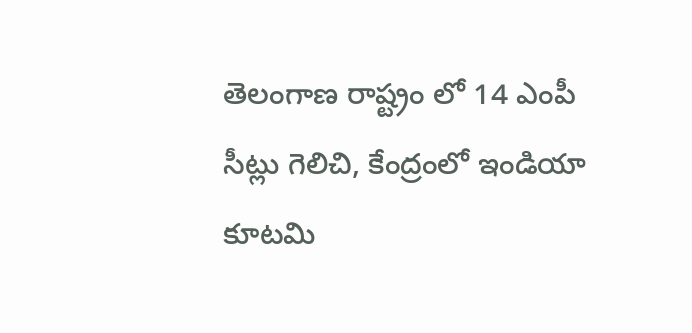తెలంగాణ రాష్ట్రం లో 14 ఎంపీ సీట్లు గెలిచి, కేంద్రంలో ఇండియా కూటమి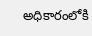అధికారంలోకి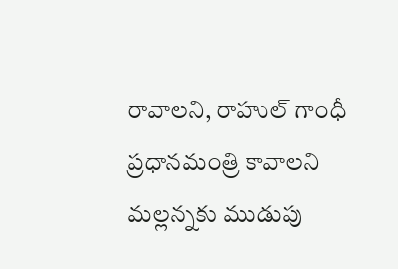రావాలని, రాహుల్ గాంధీ ప్రధానమంత్రి కావాలని మల్లన్నకు ముడుపు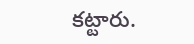కట్టారు.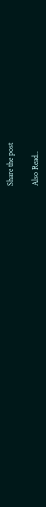Share the post

Also Read..